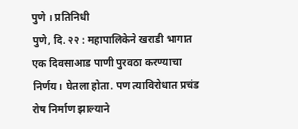पुणे । प्रतिनिधी
पुणे, दि. २२ : महापालिकेने खराडी भागात एक दिवसाआड पाणी पुरवठा करण्याचा निर्णय। घेतला होता. पण त्याविरोधात प्रचंड रोष निर्माण झाल्याने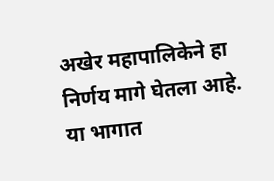अखेर महापालिकेने हा निर्णय मागे घेतला आहे. या भागात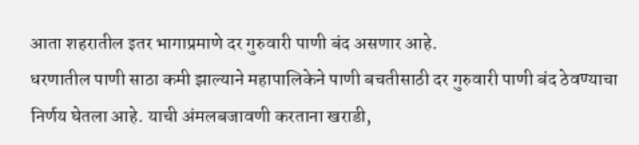आता शहरातील इतर भागाप्रमाणे दर गुरुवारी पाणी बंद असणार आहे.
धरणातील पाणी साठा कमी झाल्याने महापालिकेने पाणी बचतीसाठी दर गुरुवारी पाणी बंद ठेवण्याचा निर्णय घेतला आहे. याची अंमलबजावणी करताना खराडी,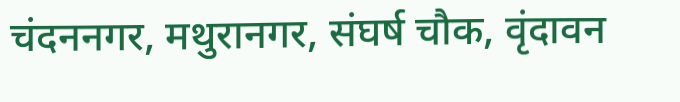चंदननगर, मथुरानगर, संघर्ष चौक, वृंदावन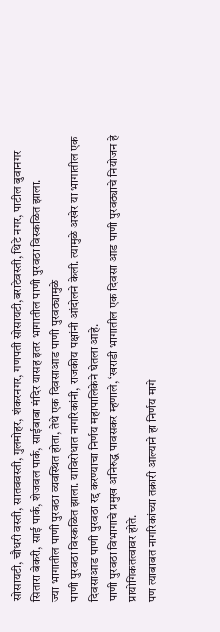सोसायटी, चौधरी वस्ती, सातववस्ती, गुलमोहर, शंकरनगर, गणपती सोसायटी,बराटेवस्ती, थिटे नगर, पाटील बुवानगर सितारा बेकरी, साई पार्क, शेजवल पार्क, साईबाबा मंदिर यासह इतर भागातील पाणी पुरवठा विस्कळित झाला.
ज्या भागातील पाणी पुरवठा व्यवस्थित होता, तेथे एक दिवसाआड पाणी पुरवठ्यामुळे
पाणी पुरवठा विस्कळित झाला. याविरोधात नागरिकांनी, राजकीय पक्षांनी आंदोलने केली. त्यामुळे अखेर या भागातील एक दिवसाआड पाणी पुरवठा रद्द करण्याचा निर्णय महापालिकेने घेतला आहे.
पाणी पुरवठा विभागाचे प्रमुख अनिरुद्ध पावसकर म्हणाले, ‘खराडी भागातील एक दिवसा आड पाणी पुरवठ्याचे नियोजन हे प्रायोगिकतत्वावर होते.
पण त्याबाबत नागरिकांच्या तक्रारी आल्याने हा निर्णय मागे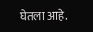घेतला आहे.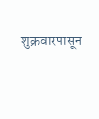शुक्रवारपासून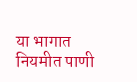या भागात नियमीत पाणी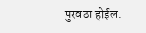पुरवठा होईल.